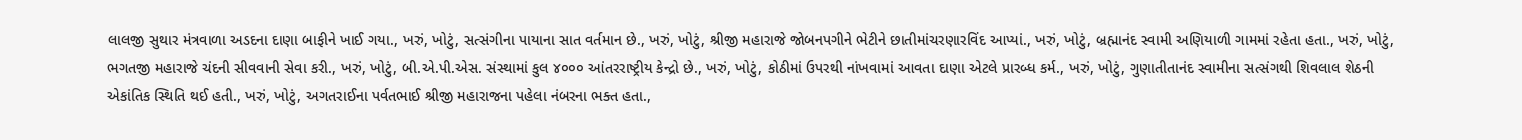લાલજી સુથાર મંત્રવાળા અડદના દાણા બાફીને ખાઈ ગયા., ખરું, ખોટું, સત્સંગીના પાયાના સાત વર્તમાન છે., ખરું, ખોટું, શ્રીજી મહારાજે જોબનપગીને ભેટીને છાતીમાંચરણારવિંદ આપ્યાં., ખરું, ખોટું, બ્રહ્માનંદ સ્વામી અણિયાળી ગામમાં રહેતા હતા., ખરું, ખોટું, ભગતજી મહારાજે ચંદની સીવવાની સેવા કરી., ખરું, ખોટું, બી.એ.પી.એસ. સંસ્થામાં કુલ ૪૦૦૦ આંતરરાષ્ટ્રીય કેન્દ્રો છે., ખરું, ખોટું, કોઠીમાં ઉપરથી નાંખવામાં આવતા દાણા એટલે પ્રારબ્ધ કર્મ., ખરું, ખોટું, ગુણાતીતાનંદ સ્વામીના સત્સંગથી શિવલાલ શેઠની એકાંતિક સ્થિતિ થઈ હતી., ખરું, ખોટું, અગતરાઈના પર્વતભાઈ શ્રીજી મહારાજના પહેલા નંબરના ભક્ત હતા.,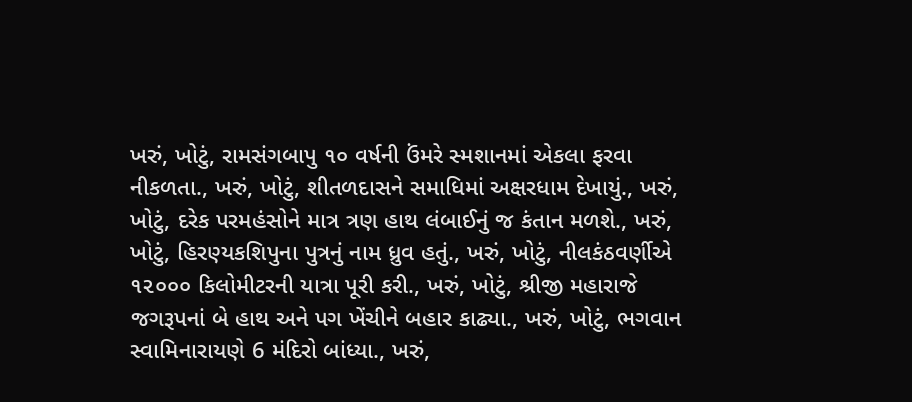ખરું, ખોટું, રામસંગબાપુ ૧૦ વર્ષની ઉંમરે સ્મશાનમાં એકલા ફરવા નીકળતા., ખરું, ખોટું, શીતળદાસને સમાધિમાં અક્ષરધામ દેખાયું., ખરું, ખોટું, દરેક પરમહંસોને માત્ર ત્રણ હાથ લંબાઈનું જ કંતાન મળશે., ખરું, ખોટું, હિરણ્યકશિપુના પુત્રનું નામ ધ્રુવ હતું., ખરું, ખોટું, નીલકંઠવર્ણીએ ૧૨૦૦૦ કિલોમીટરની યાત્રા પૂરી કરી., ખરું, ખોટું, શ્રીજી મહારાજે જગરૂપનાં બે હાથ અને પગ ખેંચીને બહાર કાઢ્યા., ખરું, ખોટું, ભગવાન સ્વામિનારાયણે 6 મંદિરો બાંધ્યા., ખરું,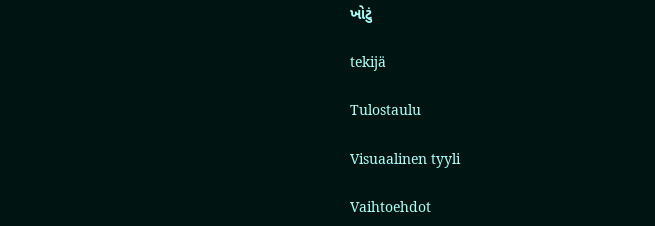ખોટું

tekijä

Tulostaulu

Visuaalinen tyyli

Vaihtoehdot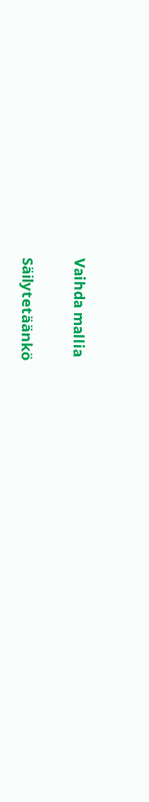Vaihda mallia

Säilytetäänkö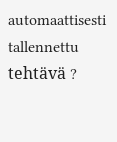automaattisesti tallennettu tehtävä ?